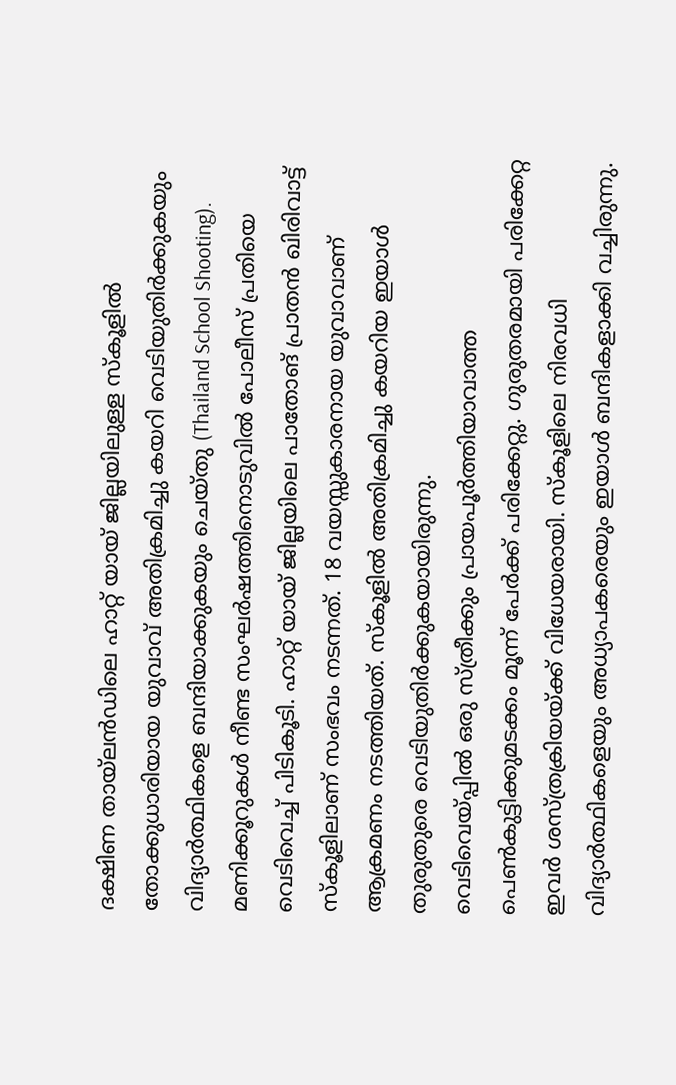ദക്ഷിണ തായ്ലൻഡിലെ ഹാറ്റ് യായ് ജില്ലയിലുള്ള സ്കൂളിൽ തോക്കുധാരിയായ യുവാവ് അതിക്രമിച്ചു കയറി വെടിയുതിർക്കുകയും വിദ്യാർത്ഥികളെ ബന്ദിയാക്കുകയും ചെയ്തു (Thailand School Shooting). മണിക്കൂറുകൾ നീണ്ട സംഘർഷത്തിനൊടുവിൽ പോലീസ് പ്രതിയെ വെടിവെച്ച് പിടികൂടി. ഹാറ്റ് യായ് ജില്ലയിലെ പാതോങ് പ്രാതൻ ഖിരിവാട്ട് സ്കൂളിലാണ് സംഭവം നടന്നത്. 18 വയസ്സുകാരനായ യുവാവാണ് ആക്രമണം നടത്തിയത്. സ്കൂളിൽ അതിക്രമിച്ചു കയറിയ ഇയാൾ തുരുതുരെ വെടിയുതിർക്കുകയായിരുന്നു.
വെടിവെയ്പ്പിൽ ഒരു സ്ത്രീക്കും പ്രായപൂർത്തിയാവാത്ത പെൺകുട്ടിക്കുമടക്കം മൂന്ന് പേർക്ക് പരിക്കേറ്റു. ഗുരുതരമായി പരിക്കേറ്റ ഇവർ ശസ്ത്രക്രിയയ്ക്ക് വിധേയരായി. സ്കൂളിലെ നിരവധി വിദ്യാർത്ഥികളെയും അധ്യാപകരെയും ഇയാൾ ബന്ദികളാക്കി വച്ചിരുന്നു.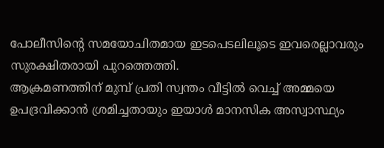പോലീസിന്റെ സമയോചിതമായ ഇടപെടലിലൂടെ ഇവരെല്ലാവരും സുരക്ഷിതരായി പുറത്തെത്തി.
ആക്രമണത്തിന് മുമ്പ് പ്രതി സ്വന്തം വീട്ടിൽ വെച്ച് അമ്മയെ ഉപദ്രവിക്കാൻ ശ്രമിച്ചതായും ഇയാൾ മാനസിക അസ്വാസ്ഥ്യം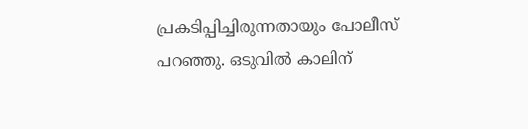പ്രകടിപ്പിച്ചിരുന്നതായും പോലീസ് പറഞ്ഞു. ഒടുവിൽ കാലിന്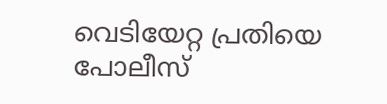വെടിയേറ്റ പ്രതിയെ പോലീസ്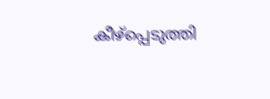കീഴ്പ്പെടുത്തി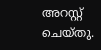അറസ്റ്റ് ചെയ്തു.